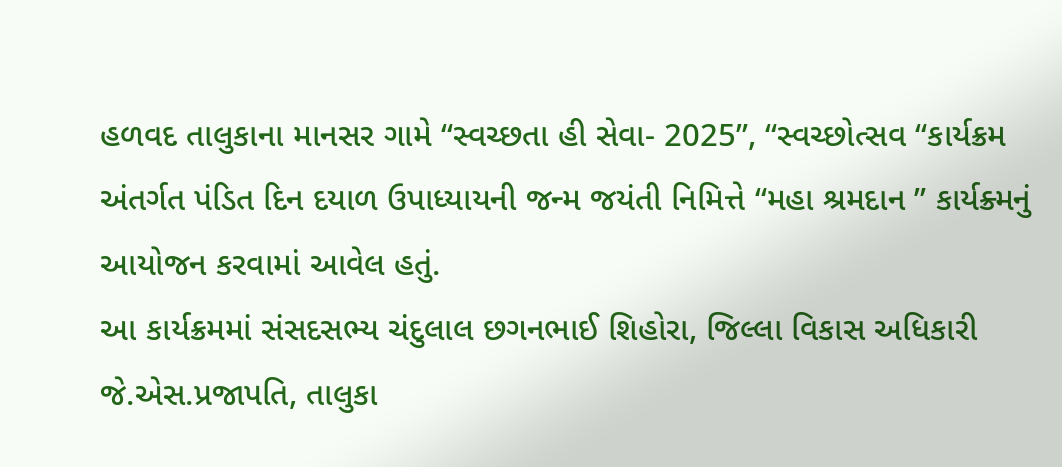હળવદ તાલુકાના માનસર ગામે “સ્વચ્છતા હી સેવા- 2025”, “સ્વચ્છોત્સવ “કાર્યક્રમ અંતર્ગત પંડિત દિન દયાળ ઉપાધ્યાયની જન્મ જયંતી નિમિત્તે “મહા શ્રમદાન ” કાર્યક્ર્મનું આયોજન કરવામાં આવેલ હતું.
આ કાર્યક્રમમાં સંસદસભ્ય ચંદુલાલ છગનભાઈ શિહોરા, જિલ્લા વિકાસ અધિકારી જે.એસ.પ્રજાપતિ, તાલુકા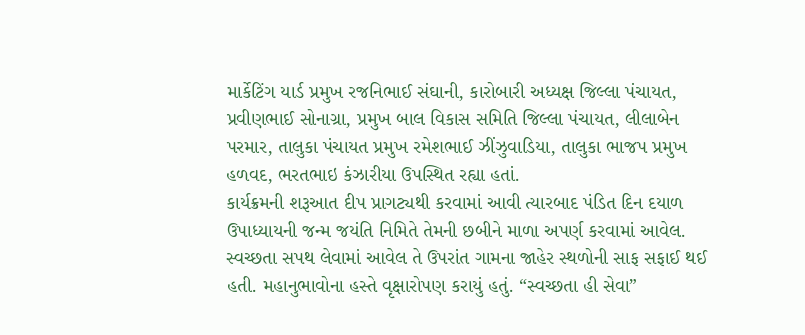માર્કેટિંગ યાર્ડ પ્રમુખ રજનિભાઈ સંઘાની, કારોબારી અધ્યક્ષ જિલ્લા પંચાયત, પ્રવીણભાઈ સોનાગ્રા, પ્રમુખ બાલ વિકાસ સમિતિ જિલ્લા પંચાયત, લીલાબેન પરમાર, તાલુકા પંચાયત પ્રમુખ રમેશભાઈ ઝીંઝુવાડિયા, તાલુકા ભાજપ પ્રમુખ હળવદ, ભરતભાઇ કંઝારીયા ઉપસ્થિત રહ્યા હતાં.
કાર્યક્રમની શરૂઆત દીપ પ્રાગટ્યથી કરવામાં આવી ત્યારબાદ પંડિત દિન દયાળ ઉપાધ્યાયની જન્મ જયંતિ નિમિતે તેમની છબીને માળા અપર્ણ કરવામાં આવેલ. સ્વચ્છતા સપથ લેવામાં આવેલ તે ઉપરાંત ગામના જાહેર સ્થળોની સાફ સફાઈ થઈ હતી. મહાનુભાવોના હસ્તે વૃક્ષારોપણ કરાયું હતું. “સ્વચ્છતા હી સેવા”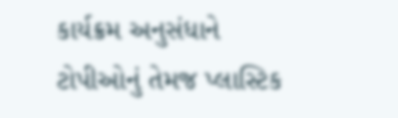કાર્યક્રમ અનુસંધાને ટોપીઓનું તેમજ પ્લાસ્ટિક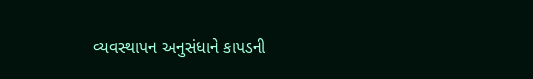વ્યવસ્થાપન અનુસંધાને કાપડની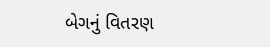બેગનું વિતરણ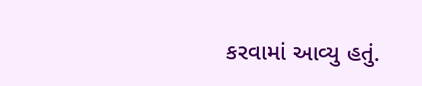કરવામાં આવ્યુ હતું.